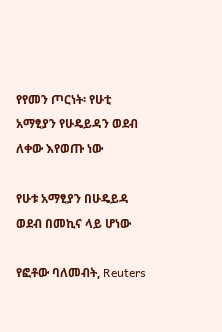የየመን ጦርነት፡ የሁቲ አማፂያን የሁዴይዳን ወደብ ለቀው እየወጡ ነው

የሁቱ አማፂያን በሁዴይዳ ወደብ በመኪና ላይ ሆነው

የፎቶው ባለመብት, Reuters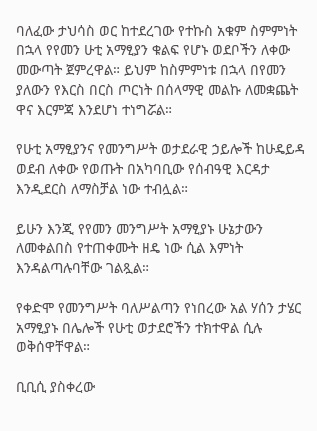ባለፈው ታህሳስ ወር ከተደረገው የተኩስ አቁም ስምምነት በኋላ የየመን ሁቲ አማፂያን ቁልፍ የሆኑ ወደቦችን ለቀው መውጣት ጀምረዋል። ይህም ከስምምነቱ በኋላ በየመን ያለውን የእርስ በርስ ጦርነት በሰላማዊ መልኩ ለመቋጨት ዋና እርምጃ እንደሆነ ተነግሯል።

የሁቲ አማፂያንና የመንግሥት ወታደራዊ ኃይሎች ከሁዴይዳ ወደብ ለቀው የወጡት በአካባቢው የሰብዓዊ እርዳታ እንዲደርስ ለማስቻል ነው ተብሏል።

ይሁን እንጂ የየመን መንግሥት አማፂያኑ ሁኔታውን ለመቀልበስ የተጠቀሙት ዘዴ ነው ሲል እምነት እንዳልጣሉባቸው ገልጿል።

የቀድሞ የመንግሥት ባለሥልጣን የነበረው አል ሃሰን ታሄር አማፂያኑ በሌሎች የሁቲ ወታደሮችን ተክተዋል ሲሉ ወቅሰዋቸዋል።

ቢቢሲ ያስቀረው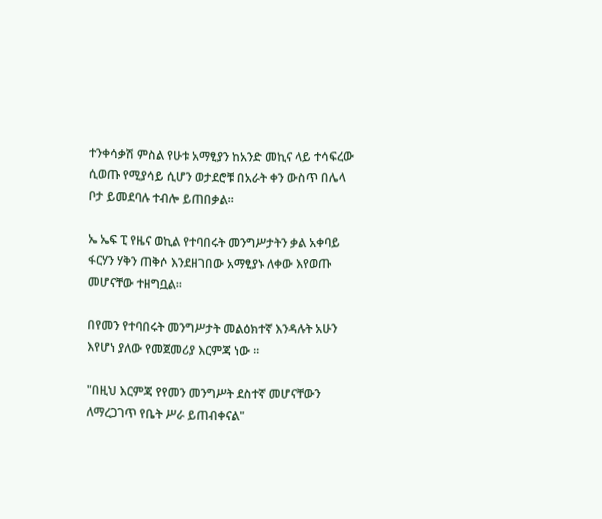ተንቀሳቃሽ ምስል የሁቱ አማፂያን ከአንድ መኪና ላይ ተሳፍረው ሲወጡ የሚያሳይ ሲሆን ወታደሮቹ በአራት ቀን ውስጥ በሌላ ቦታ ይመደባሉ ተብሎ ይጠበቃል።

ኤ ኤፍ ፒ የዜና ወኪል የተባበሩት መንግሥታትን ቃል አቀባይ ፋርሃን ሃቅን ጠቅሶ እንደዘገበው አማፂያኑ ለቀው እየወጡ መሆናቸው ተዘግቧል።

በየመን የተባበሩት መንግሥታት መልዕክተኛ እንዳሉት አሁን እየሆነ ያለው የመጀመሪያ እርምጃ ነው ።

"በዚህ እርምጃ የየመን መንግሥት ደስተኛ መሆናቸውን ለማረጋገጥ የቤት ሥራ ይጠብቀናል"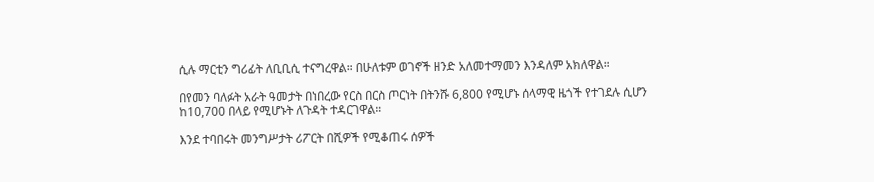ሲሉ ማርቲን ግሪፊት ለቢቢሲ ተናግረዋል። በሁለቱም ወገኖች ዘንድ አለመተማመን እንዳለም አክለዋል።

በየመን ባለፉት አራት ዓመታት በነበረው የርስ በርስ ጦርነት በትንሹ 6,800 የሚሆኑ ሰላማዊ ዜጎች የተገደሉ ሲሆን ከ10,700 በላይ የሚሆኑት ለጉዳት ተዳርገዋል።

እንደ ተባበሩት መንግሥታት ሪፖርት በሺዎች የሚቆጠሩ ሰዎች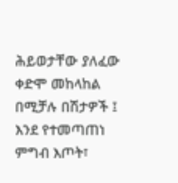ሕይወታቸው ያለፈው ቀድሞ መከላከል በሚቻሉ በሽታዎች ፤ እንደ የተመጣጠነ ምግብ እጦት፣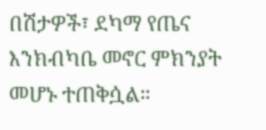በሽታዎች፣ ደካማ የጤና እንክብካቤ መኖር ምክንያት መሆኑ ተጠቅሷል።